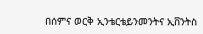በሰምና ወርቅ ኢንቴርቴይንመንትና ኢቨንትስ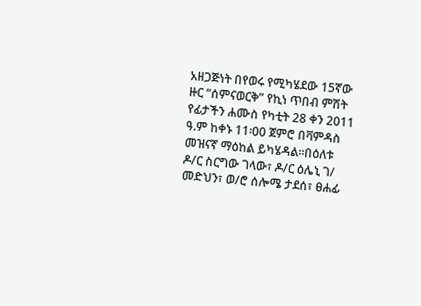አዘጋጅነት በየወሩ የሚካሄደው 15ኛው ዙር “ሰምናወርቅ” የኪነ ጥበብ ምሽት የፊታችን ሐሙስ የካቲት 28 ቀን 2011 ዓ.ም ከቀኑ 11፡00 ጀምሮ በቫምዳስ መዝናኛ ማዕከል ይካሄዳል፡፡በዕለቱ ዶ/ር ስርግው ገላው፣ ዶ/ር ዕሌኒ ገ/ መድህን፣ ወ/ሮ ሰሎሜ ታደሰ፣ ፀሐፊ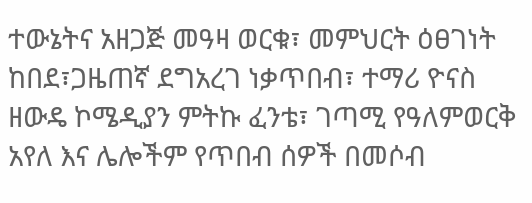ተውኔትና አዘጋጅ መዓዛ ወርቁ፣ መምህርት ዕፀገነት ከበደ፣ጋዜጠኛ ደግአረገ ነቃጥበብ፣ ተማሪ ዮናስ ዘውዴ ኮሜዲያን ምትኩ ፈንቴ፣ ገጣሚ የዓለምወርቅ አየለ እና ሌሎችም የጥበብ ሰዎች በመሶብ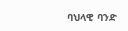ባህላዊ ባንድ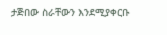ታጅበው ስራቸውን እንደሚያቀርቡ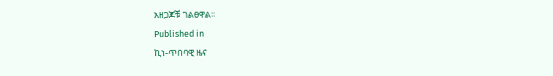አዘጋጆቹ ገልፀዋል፡፡
Published in
ኪነ-ጥበባዊ ዜና